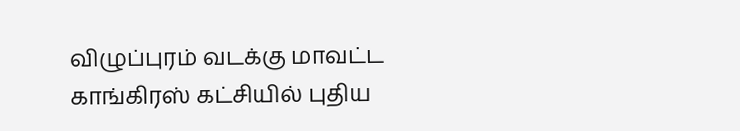விழுப்புரம் வடக்கு மாவட்ட காங்கிரஸ் கட்சியில் புதிய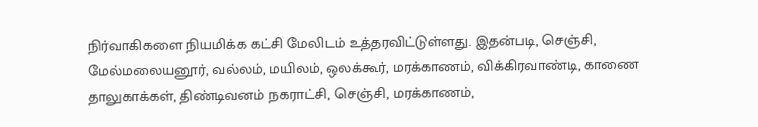நிர்வாகிகளை நியமிக்க கட்சி மேலிடம் உத்தரவிட்டுள்ளது. இதன்படி, செஞ்சி, மேல்மலையனூர், வல்லம், மயிலம், ஒலக்கூர், மரக்காணம், விக்கிரவாண்டி, காணை தாலுகாக்கள், திண்டிவனம் நகராட்சி, செஞ்சி, மரக்காணம்,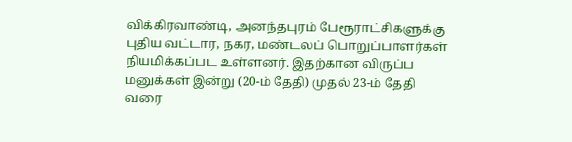விக்கிரவாண்டி, அனந்தபுரம் பேரூராட்சிகளுக்கு புதிய வட்டார, நகர, மண்டலப் பொறுப்பாளர்கள் நியமிக்கப்பட உள்ளனர். இதற்கான விருப்ப மனுக்கள் இன்று (20-ம் தேதி) முதல் 23-ம் தேதி வரை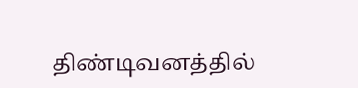திண்டிவனத்தில்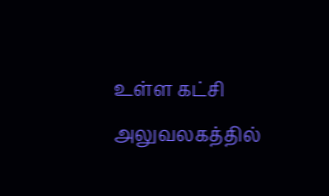உள்ள கட்சி அலுவலகத்தில்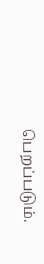பெறப்படும்.